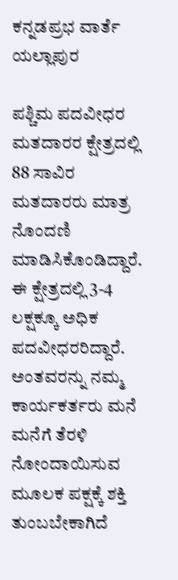ಕನ್ನಡಪ್ರಭ ವಾರ್ತೆ ಯಲ್ಲಾಪುರ

ಪಶ್ಚಿಮ ಪದವೀಧರ ಮತದಾರರ ಕ್ಷೇತ್ರದಲ್ಲಿ 88 ಸಾವಿರ ಮತದಾರರು ಮಾತ್ರ ನೊಂದಣಿ ಮಾಡಿಸಿಕೊಂಡಿದ್ದಾರೆ. ಈ ಕ್ಷೇತ್ರದಲ್ಲಿ 3-4 ಲಕ್ಷಕ್ಕೂ ಅಧಿಕ ಪದವೀಧರರಿದ್ದಾರೆ. ಅಂತವರನ್ನು ನಮ್ಮ ಕಾರ್ಯಕರ್ತರು ಮನೆ ಮನೆಗೆ ತೆರಳಿ ನೋಂದಾಯಿಸುವ ಮೂಲಕ ಪಕ್ಷಕ್ಕೆ ಶಕ್ತಿ ತುಂಬಬೇಕಾಗಿದೆ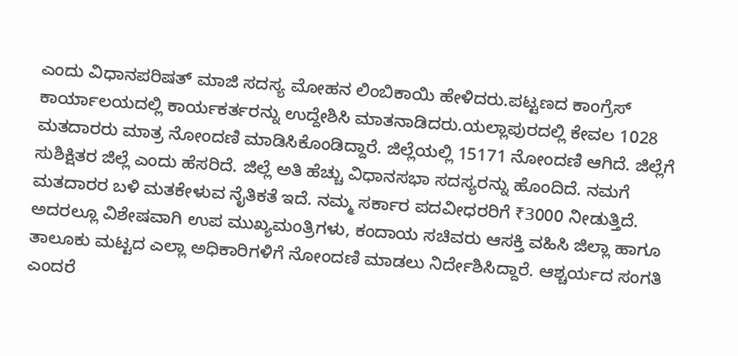ಎಂದು ವಿಧಾನಪರಿಷತ್‌ ಮಾಜಿ ಸದಸ್ಯ ಮೋಹನ ಲಿಂಬಿಕಾಯಿ ಹೇಳಿದರು.ಪಟ್ಟಣದ ಕಾಂಗ್ರೆಸ್‌ ಕಾರ್ಯಾಲಯದಲ್ಲಿ ಕಾರ್ಯಕರ್ತರನ್ನು ಉದ್ದೇಶಿಸಿ ಮಾತನಾಡಿದರು.ಯಲ್ಲಾಪುರದಲ್ಲಿ ಕೇವಲ 1028 ಮತದಾರರು ಮಾತ್ರ ನೋಂದಣಿ ಮಾಡಿಸಿಕೊಂಡಿದ್ದಾರೆ. ಜಿಲ್ಲೆಯಲ್ಲಿ 15171 ನೋಂದಣಿ ಆಗಿದೆ. ಜಿಲ್ಲೆಗೆ ಸುಶಿಕ್ಷಿತರ ಜಿಲ್ಲೆ ಎಂದು ಹೆಸರಿದೆ. ಜಿಲ್ಲೆ ಅತಿ ಹೆಚ್ಚು ವಿಧಾನಸಭಾ ಸದಸ್ಯರನ್ನು ಹೊಂದಿದೆ. ನಮಗೆ ಮತದಾರರ ಬಳಿ ಮತಕೇಳುವ ನೈತಿಕತೆ ಇದೆ. ನಮ್ಮ ಸರ್ಕಾರ ಪದವೀಧರರಿಗೆ ₹3000 ನೀಡುತ್ತಿದೆ. ಅದರಲ್ಲೂ ವಿಶೇಷವಾಗಿ ಉಪ ಮುಖ್ಯಮಂತ್ರಿಗಳು, ಕಂದಾಯ ಸಚಿವರು ಆಸಕ್ತಿ ವಹಿಸಿ ಜಿಲ್ಲಾ ಹಾಗೂ ತಾಲೂಕು ಮಟ್ಟದ ಎಲ್ಲಾ ಅಧಿಕಾರಿಗಳಿಗೆ ನೋಂದಣಿ ಮಾಡಲು ನಿರ್ದೇಶಿಸಿದ್ದಾರೆ. ಆಶ್ಚರ್ಯದ ಸಂಗತಿ ಎಂದರೆ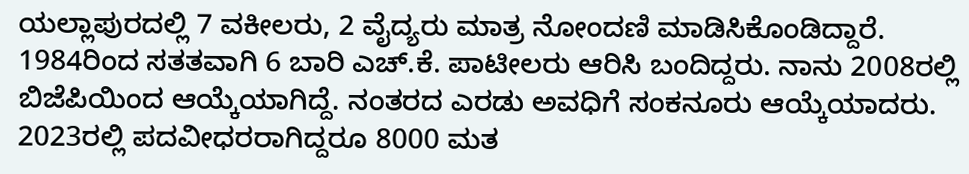ಯಲ್ಲಾಪುರದಲ್ಲಿ 7 ವಕೀಲರು, 2 ವೈದ್ಯರು ಮಾತ್ರ ನೋಂದಣಿ ಮಾಡಿಸಿಕೊಂಡಿದ್ದಾರೆ. 1984ರಿಂದ ಸತತವಾಗಿ 6 ಬಾರಿ ಎಚ್‌.ಕೆ. ಪಾಟೀಲರು ಆರಿಸಿ ಬಂದಿದ್ದರು. ನಾನು 2008ರಲ್ಲಿ ಬಿಜೆಪಿಯಿಂದ ಆಯ್ಕೆಯಾಗಿದ್ದೆ. ನಂತರದ ಎರಡು ಅವಧಿಗೆ ಸಂಕನೂರು ಆಯ್ಕೆಯಾದರು. 2023ರಲ್ಲಿ ಪದವೀಧರರಾಗಿದ್ದರೂ 8000 ಮತ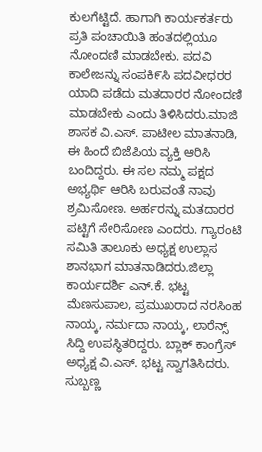ಕುಲಗೆಟ್ಟಿದೆ. ಹಾಗಾಗಿ ಕಾರ್ಯಕರ್ತರು ಪ್ರತಿ ಪಂಚಾಯಿತಿ ಹಂತದಲ್ಲಿಯೂ ನೋಂದಣಿ ಮಾಡಬೇಕು. ಪದವಿ ಕಾಲೇಜನ್ನು ಸಂಪಕಿ೯ಸಿ ಪದವೀಧರರ ಯಾದಿ ಪಡೆದು ಮತದಾರರ ನೋಂದಣಿ ಮಾಡಬೇಕು ಎಂದು ತಿಳಿಸಿದರು.ಮಾಜಿ ಶಾಸಕ ವಿ.ಎಸ್‌. ಪಾಟೀಲ ಮಾತನಾಡಿ, ಈ ಹಿಂದೆ ಬಿಜೆಪಿಯ ವ್ಯಕ್ತಿ ಆರಿಸಿ ಬಂದಿದ್ದರು. ಈ ಸಲ ನಮ್ಮ ಪಕ್ಷದ ಅಭ್ಯರ್ಥಿ ಆರಿಸಿ ಬರುವಂತೆ ನಾವು ಶ್ರಮಿಸೋಣ. ಅರ್ಹರನ್ನು ಮತದಾರರ ಪಟ್ಟಿಗೆ ಸೇರಿಸೋಣ ಎಂದರು. ಗ್ಯಾರಂಟಿ ಸಮಿತಿ ತಾಲೂಕು ಅಧ್ಯಕ್ಷ ಉಲ್ಲಾಸ ಶಾನಭಾಗ ಮಾತನಾಡಿದರು.ಜಿಲ್ಲಾ ಕಾರ್ಯದರ್ಶಿ ಎನ್‌.ಕೆ. ಭಟ್ಟ ಮೆಣಸುಪಾಲ, ಪ್ರಮುಖರಾದ ನರಸಿಂಹ ನಾಯ್ಕ, ನರ್ಮದಾ ನಾಯ್ಕ, ಲಾರೆನ್ಸ್‌ ಸಿದ್ದಿ ಉಪಸ್ಥಿತರಿದ್ದರು. ಬ್ಲಾಕ್‌ ಕಾಂಗ್ರೆಸ್‌ ಅಧ್ಯಕ್ಷ ವಿ.ಎಸ್‌. ಭಟ್ಟ ಸ್ವಾಗತಿಸಿದರು. ಸುಬ್ಬಣ್ಣ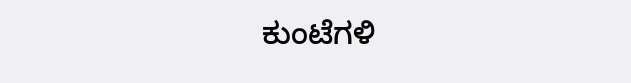ಕುಂಟೆಗಳಿ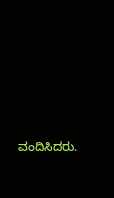ವಂದಿಸಿದರು.